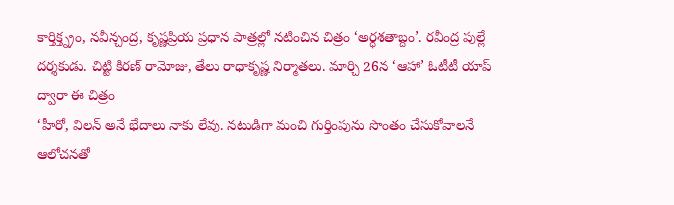కార్తిక్త్న్రం, నవీన్చంద్ర, కృష్ణప్రియ ప్రధాన పాత్రల్లో నటించిన చిత్రం ‘అర్ధశతాబ్దం’. రవీంద్ర పుల్లే దర్శకుడు. చిట్టి కిరణ్ రామోజు, తేలు రాధాకృష్ణ నిర్మాతలు. మార్చి 26న ‘ఆహా’ ఓటీటీ యాప్ ద్వారా ఈ చిత్రం
‘హీరో, విలన్ అనే భేదాలు నాకు లేవు. నటుడిగా మంచి గుర్తింపును సొంతం చేసుకోవాలనే ఆలోచనతో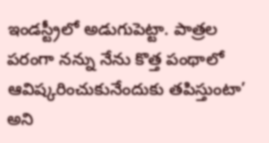ఇండస్ట్రీలో అడుగుపెట్టా. పాత్రల పరంగా నన్ను నేను కొత్త పంథాలో ఆవిష్కరించుకునేందుకు తపిస్తుంటా’ అని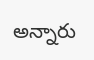అన్నారు